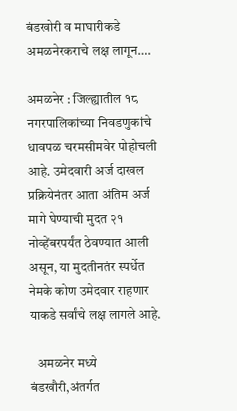बंडखोरी व माघारीकडे अमळनेरकराचे लक्ष लागून….

अमळनेर : जिल्ह्यातील १८ नगरपालिकांच्या निवडणुकांचे धावपळ चरमसीमवेर पोहोचली आहे. उमेदवारी अर्ज दाखल प्रक्रियेनंतर आता अंतिम अर्ज मागे घेण्याची मुदत २१ नोव्हेंबरपर्यंत ठेवण्यात आली असून, या मुदतीनतंर स्पर्धेत नेमके कोण उमेदवार राहणार याकडे सर्वांचे लक्ष लागले आहे.

   अमळनेर मध्ये बंडखौरी,अंतर्गत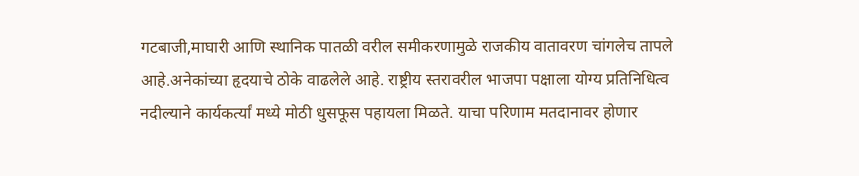गटबाजी,माघारी आणि स्थानिक पातळी वरील समीकरणामुळे राजकीय वातावरण चांगलेच तापले आहे.अनेकांच्या हृदयाचे ठोके वाढलेले आहे. राष्ट्रीय स्तरावरील भाजपा पक्षाला योग्य प्रतिनिधित्व नदील्याने कार्यकर्त्यां मध्ये मोठी धुसफूस पहायला मिळते. याचा परिणाम मतदानावर होणार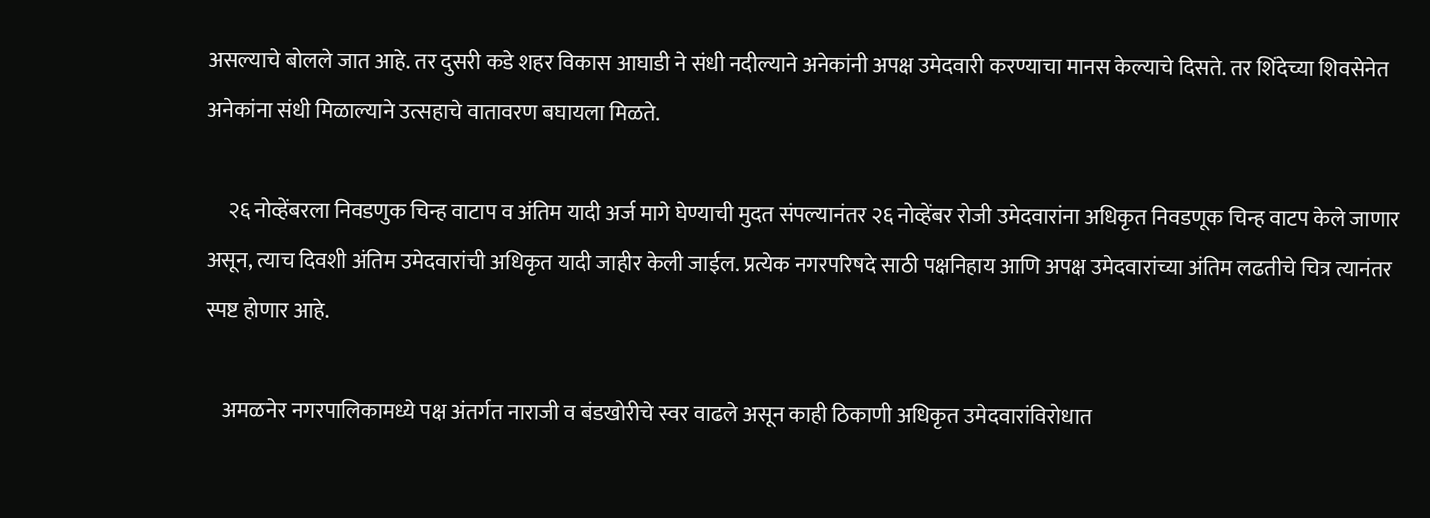असल्याचे बोलले जात आहे. तर दुसरी कडे शहर विकास आघाडी ने संधी नदील्याने अनेकांनी अपक्ष उमेदवारी करण्याचा मानस केल्याचे दिसते. तर शिंदेच्या शिवसेनेत अनेकांना संधी मिळाल्याने उत्सहाचे वातावरण बघायला मिळते.

     २६ नोव्हेंबरला निवडणुक चिन्ह वाटाप व अंतिम यादी अर्ज मागे घेण्याची मुदत संपल्यानंतर २६ नोव्हेंबर रोजी उमेदवारांना अधिकृत निवडणूक चिन्ह वाटप केले जाणार असून, त्याच दिवशी अंतिम उमेदवारांची अधिकृत यादी जाहीर केली जाईल. प्रत्येक नगरपरिषदे साठी पक्षनिहाय आणि अपक्ष उमेदवारांच्या अंतिम लढतीचे चित्र त्यानंतर स्पष्ट होणार आहे.

    अमळनेर नगरपालिकामध्ये पक्ष अंतर्गत नाराजी व बंडखोरीचे स्वर वाढले असून काही ठिकाणी अधिकृत उमेदवारांविरोधात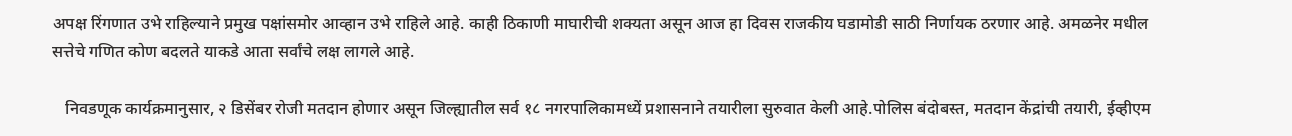अपक्ष रिंगणात उभे राहिल्याने प्रमुख पक्षांसमोर आव्हान उभे राहिले आहे. काही ठिकाणी माघारीची शक्यता असून आज हा दिवस राजकीय घडामोडी साठी निर्णायक ठरणार आहे. अमळनेर मधील सत्तेचे गणित कोण बदलते याकडे आता सर्वांचे लक्ष लागले आहे.

   निवडणूक कार्यक्रमानुसार, २ डिसेंबर रोजी मतदान होणार असून जिल्ह्यातील सर्व १८ नगरपालिकामध्यें प्रशासनाने तयारीला सुरुवात केली आहे.पोलिस बंदोबस्त, मतदान केंद्रांची तयारी, ईव्हीएम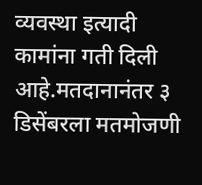व्यवस्था इत्यादी कामांना गती दिली आहे.मतदानानंतर ३ डिसेंबरला मतमोजणी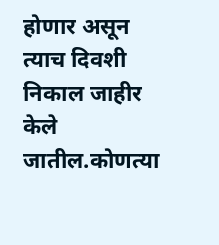होणार असून त्याच दिवशी निकाल जाहीर केले जातील.कोणत्या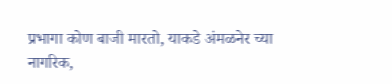प्रभागा कोण बाजी मारतो, याकडे अंमळनेर च्या नागरिक,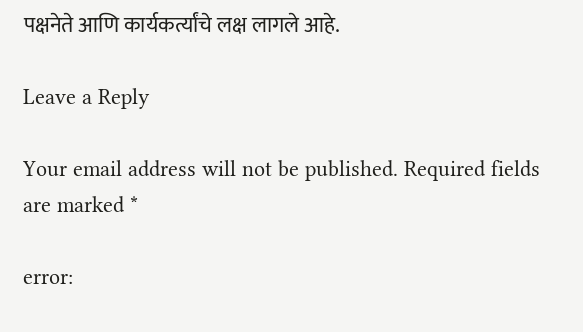पक्षनेते आणि कार्यकर्त्यांचे लक्ष लागले आहे.

Leave a Reply

Your email address will not be published. Required fields are marked *

error: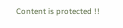Content is protected !!